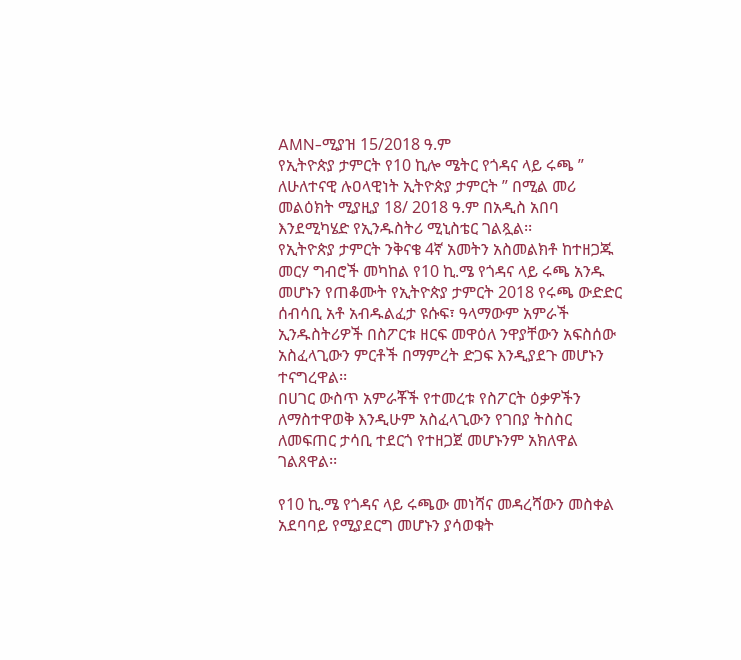AMN-ሚያዝ 15/2018 ዓ.ም
የኢትዮጵያ ታምርት የ10 ኪሎ ሜትር የጎዳና ላይ ሩጫ ” ለሁለተናዊ ሉዐላዊነት ኢትዮጵያ ታምርት ” በሚል መሪ መልዕክት ሚያዚያ 18/ 2018 ዓ.ም በአዲስ አበባ እንደሚካሄድ የኢንዱስትሪ ሚኒስቴር ገልጿል፡፡
የኢትዮጵያ ታምርት ንቅናቄ 4ኛ አመትን አስመልክቶ ከተዘጋጁ መርሃ ግብሮች መካከል የ10 ኪ.ሜ የጎዳና ላይ ሩጫ አንዱ መሆኑን የጠቆሙት የኢትዮጵያ ታምርት 2018 የሩጫ ውድድር ሰብሳቢ አቶ አብዱልፈታ ዩሱፍ፣ ዓላማውም አምራች ኢንዱስትሪዎች በስፖርቱ ዘርፍ መዋዕለ ንዋያቸውን አፍስሰው አስፈላጊውን ምርቶች በማምረት ድጋፍ እንዲያደጉ መሆኑን ተናግረዋል፡፡
በሀገር ውስጥ አምራቾች የተመረቱ የስፖርት ዕቃዎችን ለማስተዋወቅ እንዲሁም አስፈላጊውን የገበያ ትስስር ለመፍጠር ታሳቢ ተደርጎ የተዘጋጀ መሆኑንም አክለዋል ገልጸዋል፡፡

የ10 ኪ.ሜ የጎዳና ላይ ሩጫው መነሻና መዳረሻውን መስቀል አደባባይ የሚያደርግ መሆኑን ያሳወቁት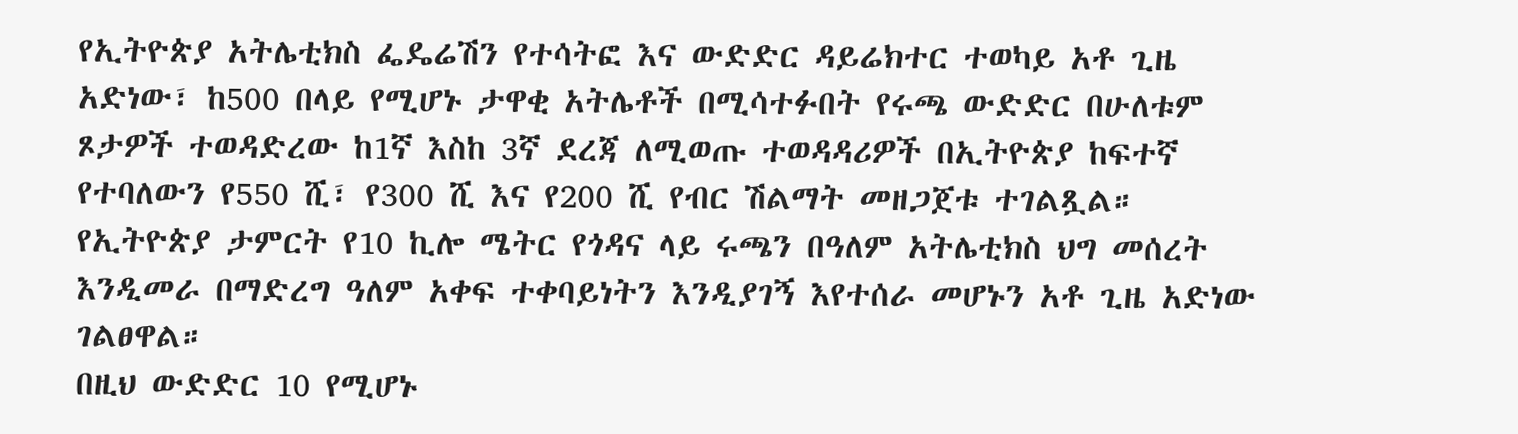የኢትዮጵያ አትሌቲክስ ፌዴሬሽን የተሳትፎ እና ውድድር ዳይሬክተር ተወካይ አቶ ጊዜ አድነው፣ ከ500 በላይ የሚሆኑ ታዋቂ አትሌቶች በሚሳተፉበት የሩጫ ውድድር በሁለቱም ጾታዎች ተወዳድረው ከ1ኛ እስከ 3ኛ ደረጃ ለሚወጡ ተወዳዳሪዎች በኢትዮጵያ ከፍተኛ የተባለውን የ550 ሺ፣ የ300 ሺ እና የ200 ሺ የብር ሽልማት መዘጋጀቱ ተገልጿል።
የኢትዮጵያ ታምርት የ10 ኪሎ ሜትር የጎዳና ላይ ሩጫን በዓለም አትሌቲክስ ህግ መሰረት እንዲመራ በማድረግ ዓለም አቀፍ ተቀባይነትን እንዲያገኝ እየተሰራ መሆኑን አቶ ጊዜ አድነው ገልፀዋል።
በዚህ ውድድር 10 የሚሆኑ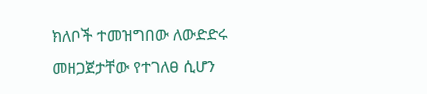ክለቦች ተመዝግበው ለውድድሩ መዘጋጀታቸው የተገለፀ ሲሆን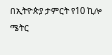በኢትዮጵያ ታምርት የ10 ኪሎ ሜትር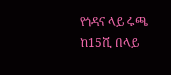የጎዳና ላይ ሩጫ ከ15ሺ በላይ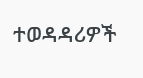ተወዳዳሪዎች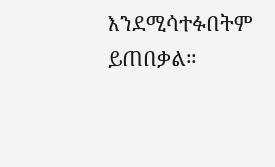እንደሚሳተፉበትም ይጠበቃል።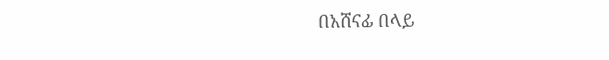በአሸናፊ በላይ